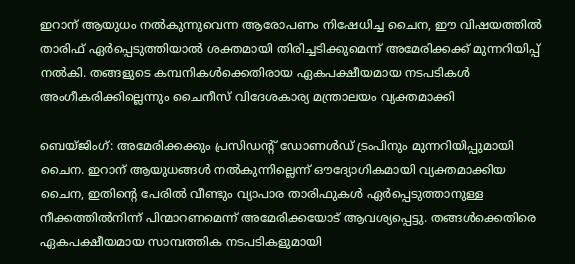ഇറാന് ആയുധം നൽകുന്നുവെന്ന ആരോപണം നിഷേധിച്ച ചൈന, ഈ വിഷയത്തിൽ താരിഫ് ഏർപ്പെടുത്തിയാൽ ശക്തമായി തിരിച്ചടിക്കുമെന്ന് അമേരിക്കക്ക് മുന്നറിയിപ്പ് നൽകി. തങ്ങളുടെ കമ്പനികൾക്കെതിരായ ഏകപക്ഷീയമായ നടപടികൾ അംഗീകരിക്കില്ലെന്നും ചൈനീസ് വിദേശകാര്യ മന്ത്രാലയം വ്യക്തമാക്കി

ബെയ്ജിംഗ്: അമേരിക്കക്കും പ്രസിഡന്‍റ് ഡോണൾഡ് ട്രംപിനും മുന്നറിയിപ്പുമായി ചൈന. ഇറാന് ആയുധങ്ങൾ നൽകുന്നില്ലെന്ന് ഔദ്യോഗികമായി വ്യക്തമാക്കിയ ചൈന, ഇതിന്റെ പേരിൽ വീണ്ടും വ്യാപാര താരിഫുകൾ ഏർപ്പെടുത്താനുള്ള നീക്കത്തിൽനിന്ന് പിന്മാറണമെന്ന് അമേരിക്കയോട് ആവശ്യപ്പെട്ടു. തങ്ങൾക്കെതിരെ ഏകപക്ഷീയമായ സാമ്പത്തിക നടപടികളുമായി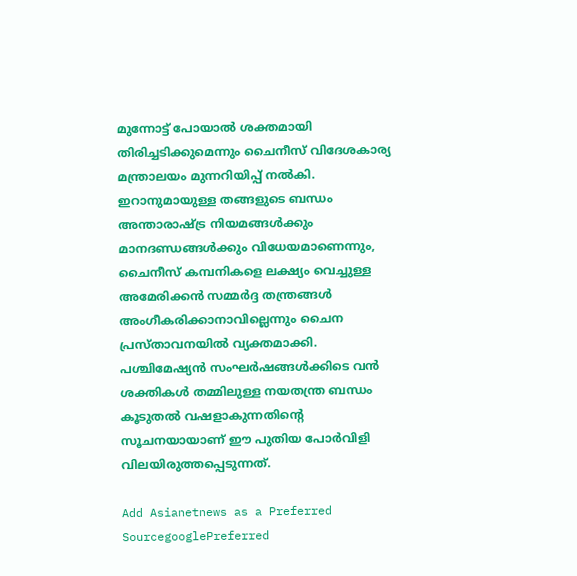മുന്നോട്ട് പോയാൽ ശക്തമായി തിരിച്ചടിക്കുമെന്നും ചൈനീസ് വിദേശകാര്യ മന്ത്രാലയം മുന്നറിയിപ്പ് നൽകി. ഇറാനുമായുള്ള തങ്ങളുടെ ബന്ധം അന്താരാഷ്ട്ര നിയമങ്ങൾക്കും മാനദണ്ഡങ്ങൾക്കും വിധേയമാണെന്നും, ചൈനീസ് കമ്പനികളെ ലക്ഷ്യം വെച്ചുള്ള അമേരിക്കൻ സമ്മർദ്ദ തന്ത്രങ്ങൾ അംഗീകരിക്കാനാവില്ലെന്നും ചൈന പ്രസ്താവനയിൽ വ്യക്തമാക്കി. പശ്ചിമേഷ്യൻ സംഘർഷങ്ങൾക്കിടെ വൻ ശക്തികൾ തമ്മിലുള്ള നയതന്ത്ര ബന്ധം കൂടുതൽ വഷളാകുന്നതിന്റെ സൂചനയായാണ് ഈ പുതിയ പോർവിളി വിലയിരുത്തപ്പെടുന്നത്.

Add Asianetnews as a Preferred SourcegooglePreferred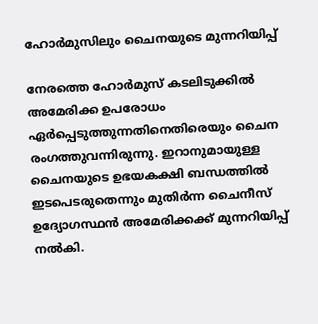ഹോ‍ർമുസിലും ചൈനയുടെ മുന്നറിയിപ്പ്

നേരത്തെ ഹോർമുസ് കടലിടുക്കിൽ അമേരിക്ക ഉപരോധം ഏർപ്പെടുത്തുന്നതിനെതിരെയും ചൈന രംഗത്തുവന്നിരുന്നു. ഇറാനുമായുള്ള ചൈനയുടെ ഉഭയകക്ഷി ബന്ധത്തിൽ ഇടപെടരുതെന്നും മുതിർന്ന ചൈനീസ് ഉദ്യോഗസ്ഥൻ അമേരിക്കക്ക് മുന്നറിയിപ്പ് നൽകി.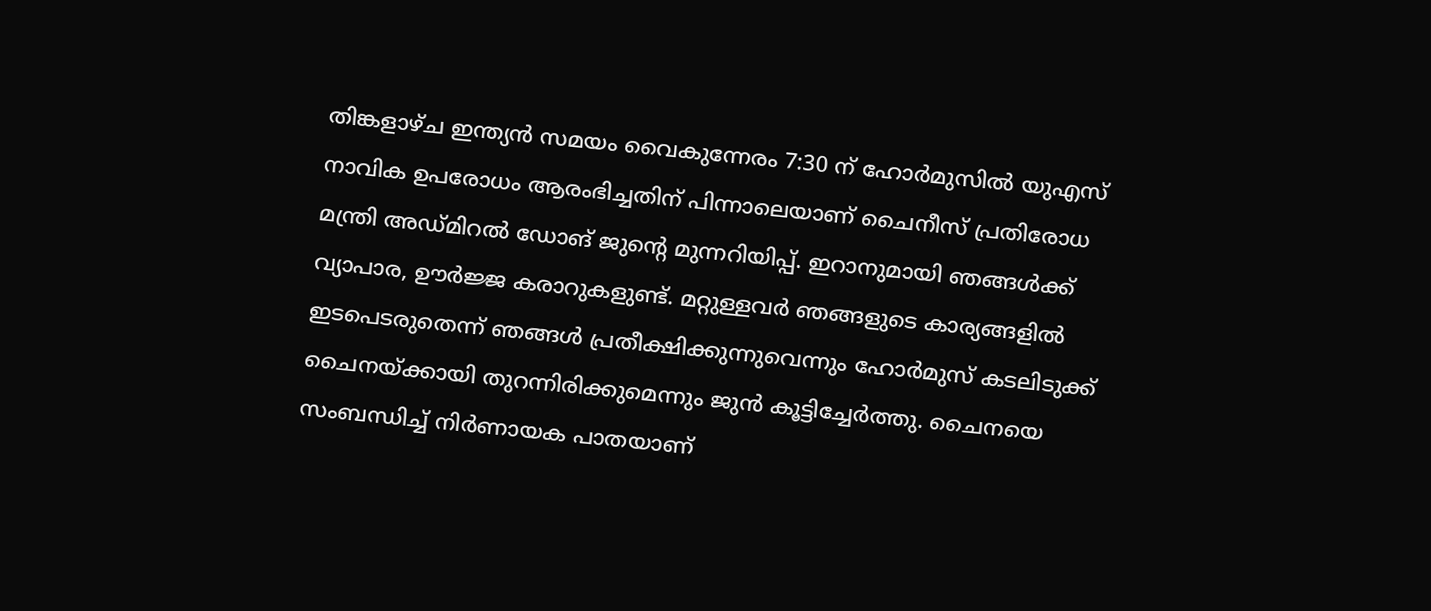തിങ്കളാഴ്ച ഇന്ത്യൻ സമയം വൈകുന്നേരം 7:30 ന് ഹോർമുസിൽ യുഎസ് നാവിക ഉപരോധം ആരംഭിച്ചതിന് പിന്നാലെയാണ് ചൈനീസ് പ്രതിരോധ മന്ത്രി അഡ്മിറൽ ഡോങ് ജുന്റെ മുന്നറിയിപ്പ്. ഇറാനുമായി ഞങ്ങൾക്ക് വ്യാപാര, ഊർജ്ജ കരാറുകളുണ്ട്. മറ്റുള്ളവർ ഞങ്ങളുടെ കാര്യങ്ങളിൽ ഇടപെടരുതെന്ന് ഞങ്ങൾ പ്രതീക്ഷിക്കുന്നുവെന്നും ഹോർമുസ് കടലിടുക്ക് ചൈനയ്ക്കായി തുറന്നിരിക്കുമെന്നും ജുൻ കൂട്ടിച്ചേർത്തു. ചൈനയെ സംബന്ധിച്ച് നിർണായക പാതയാണ്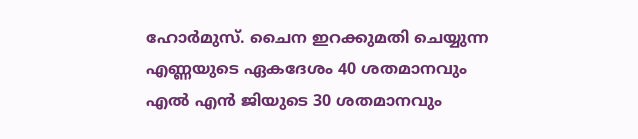ഹോർമുസ്. ചൈന ഇറക്കുമതി ചെയ്യുന്ന എണ്ണയുടെ ഏകദേശം 40 ശതമാനവും എൽ എൻ ജിയുടെ 30 ശതമാനവും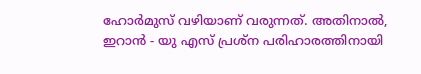ഹോർമുസ് വഴിയാണ് വരുന്നത്. അതിനാൽ, ഇറാൻ - യു എസ് പ്രശ്ന പരിഹാരത്തിനായി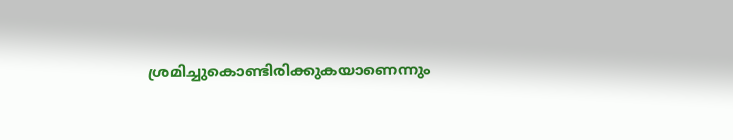ശ്രമിച്ചുകൊണ്ടിരിക്കുകയാണെന്നും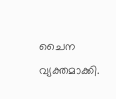ചൈന വ്യക്തമാക്കി.